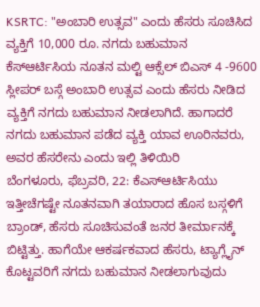KSRTC: "ಅಂಬಾರಿ ಉತ್ಸವ" ಎಂದು ಹೆಸರು ಸೂಚಿಸಿದ ವ್ಯಕ್ತಿಗೆ 10,000 ರೂ. ನಗದು ಬಹುಮಾನ
ಕೆಸ್ಆರ್ಟಿಸಿಯ ನೂತನ ಮಲ್ಟಿ ಆಕ್ಸೆಲ್ ಬಿಎಸ್ 4 -9600 ಸ್ಲೀಪರ್ ಬಸ್ಗೆ ಅಂಬಾರಿ ಉತ್ಸವ ಎಂದು ಹೆಸರು ನೀಡಿದ ವ್ಯಕ್ತಿಗೆ ನಗದು ಬಹುಮಾನ ನೀಡಲಾಗಿದೆ. ಹಾಗಾದರೆ ನಗದು ಬಹುಮಾನ ಪಡೆದ ವ್ಯಕ್ತಿ ಯಾವ ಊರಿನವರು, ಅವರ ಹೆಸರೇನು ಎಂದು ಇಲ್ಲಿ ತಿಳಿಯಿರಿ
ಬೆಂಗಳೂರು, ಫೆಬ್ರವರಿ, 22: ಕೆಎಸ್ಆರ್ಟಿಸಿಯು ಇತ್ತೀಚೆಗಷ್ಟೇ ನೂತನವಾಗಿ ತಯಾರಾದ ಹೊಸ ಬಸ್ಗಳಿಗೆ ಬ್ರಾಂಡ್, ಹೆಸರು ಸೂಚಿಸುವಂತೆ ಜನರ ತೀರ್ಮಾನಕ್ಕೆ ಬಿಟ್ಟಿತ್ತು. ಹಾಗೆಯೇ ಆಕರ್ಷಕವಾದ ಹೆಸರು, ಟ್ಯಾಗ್ಲೈನ್ ಕೊಟ್ಟವರಿಗೆ ನಗದು ಬಹುಮಾನ ನೀಡಲಾಗುವುದು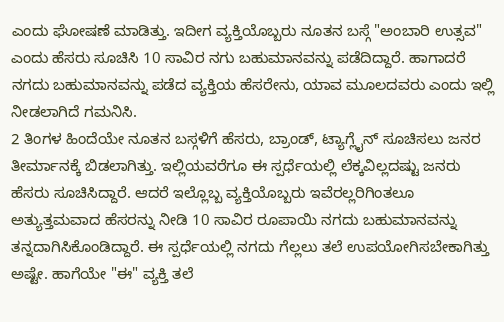ಎಂದು ಘೋಷಣೆ ಮಾಡಿತ್ತು. ಇದೀಗ ವ್ಯಕ್ತಿಯೊಬ್ಬರು ನೂತನ ಬಸ್ಗೆ "ಅಂಬಾರಿ ಉತ್ಸವ" ಎಂದು ಹೆಸರು ಸೂಚಿಸಿ 10 ಸಾವಿರ ನಗು ಬಹುಮಾನವನ್ನು ಪಡೆದಿದ್ದಾರೆ. ಹಾಗಾದರೆ ನಗದು ಬಹುಮಾನವನ್ನು ಪಡೆದ ವ್ಯಕ್ತಿಯ ಹೆಸರೇನು, ಯಾವ ಮೂಲದವರು ಎಂದು ಇಲ್ಲಿ ನೀಡಲಾಗಿದೆ ಗಮನಿಸಿ.
2 ತಿಂಗಳ ಹಿಂದೆಯೇ ನೂತನ ಬಸ್ಗಳಿಗೆ ಹೆಸರು, ಬ್ರಾಂಡ್, ಟ್ಯಾಗ್ಲೈನ್ ಸೂಚಿಸಲು ಜನರ ತೀರ್ಮಾನಕ್ಕೆ ಬಿಡಲಾಗಿತ್ತು. ಇಲ್ಲಿಯವರೆಗೂ ಈ ಸ್ಪರ್ಧೆಯಲ್ಲಿ ಲೆಕ್ಕವಿಲ್ಲದಷ್ಟು ಜನರು ಹೆಸರು ಸೂಚಿಸಿದ್ದಾರೆ. ಆದರೆ ಇಲ್ಲೊಬ್ಬ ವ್ಯಕ್ತಿಯೊಬ್ಬರು ಇವೆರಲ್ಲರಿಗಿಂತಲೂ ಅತ್ಯುತ್ತಮವಾದ ಹೆಸರನ್ನು ನೀಡಿ 10 ಸಾವಿರ ರೂಪಾಯಿ ನಗದು ಬಹುಮಾನವನ್ನು ತನ್ನದಾಗಿಸಿಕೊಂಡಿದ್ದಾರೆ. ಈ ಸ್ಪರ್ಧೆಯಲ್ಲಿ ನಗದು ಗೆಲ್ಲಲು ತಲೆ ಉಪಯೋಗಿಸಬೇಕಾಗಿತ್ತು ಅಷ್ಟೇ. ಹಾಗೆಯೇ "ಈ" ವ್ಯಕ್ತಿ ತಲೆ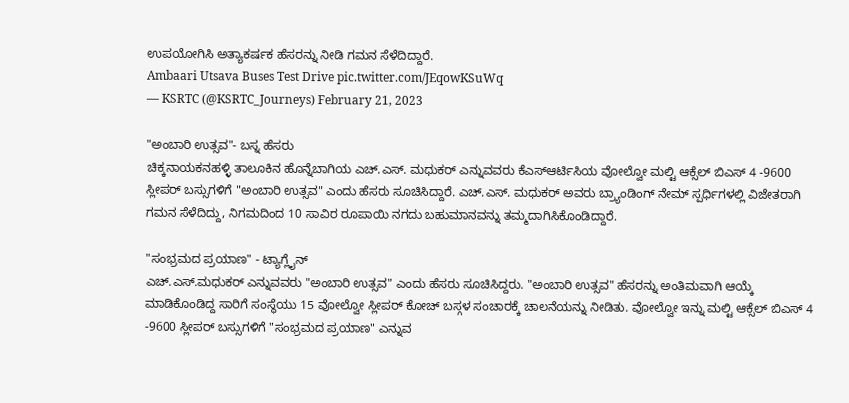ಉಪಯೋಗಿಸಿ ಅತ್ಯಾಕರ್ಷಕ ಹೆಸರನ್ನು ನೀಡಿ ಗಮನ ಸೆಳೆದಿದ್ದಾರೆ.
Ambaari Utsava Buses Test Drive pic.twitter.com/JEqowKSuWq
— KSRTC (@KSRTC_Journeys) February 21, 2023

"ಅಂಬಾರಿ ಉತ್ಸವ"- ಬಸ್ನ ಹೆಸರು
ಚಿಕ್ಕನಾಯಕನಹಳ್ಳಿ ತಾಲೂಕಿನ ಹೊನ್ನೆಬಾಗಿಯ ಎಚ್.ಎಸ್. ಮಧುಕರ್ ಎನ್ನುವವರು ಕೆಎಸ್ಆರ್ಟಿಸಿಯ ವೋಲ್ವೋ ಮಲ್ಟಿ ಆಕ್ಸೆಲ್ ಬಿಎಸ್ 4 -9600 ಸ್ಲೀಪರ್ ಬಸ್ಸುಗಳಿಗೆ "ಅಂಬಾರಿ ಉತ್ಸವ" ಎಂದು ಹೆಸರು ಸೂಚಿಸಿದ್ದಾರೆ. ಎಚ್.ಎಸ್. ಮಧುಕರ್ ಅವರು ಬ್ರ್ಯಾಂಡಿಂಗ್ ನೇಮ್ ಸ್ಪರ್ಧಿಗಳಲ್ಲಿ ವಿಜೇತರಾಗಿ ಗಮನ ಸೆಳೆದಿದ್ದು, ನಿಗಮದಿಂದ 10 ಸಾವಿರ ರೂಪಾಯಿ ನಗದು ಬಹುಮಾನವನ್ನು ತಮ್ಮದಾಗಿಸಿಕೊಂಡಿದ್ದಾರೆ.

"ಸಂಭ್ರಮದ ಪ್ರಯಾಣ" - ಟ್ಯಾಗ್ಲೈನ್
ಎಚ್.ಎಸ್.ಮಧುಕರ್ ಎನ್ನುವವರು "ಅಂಬಾರಿ ಉತ್ಸವ" ಎಂದು ಹೆಸರು ಸೂಚಿಸಿದ್ದರು. "ಅಂಬಾರಿ ಉತ್ಸವ" ಹೆಸರನ್ನು ಅಂತಿಮವಾಗಿ ಆಯ್ಕೆ ಮಾಡಿಕೊಂಡಿದ್ದ ಸಾರಿಗೆ ಸಂಸ್ಥೆಯು 15 ವೋಲ್ವೋ ಸ್ಲೀಪರ್ ಕೋಚ್ ಬಸ್ಗಳ ಸಂಚಾರಕ್ಕೆ ಚಾಲನೆಯನ್ನು ನೀಡಿತು. ವೋಲ್ವೋ ಇನ್ನು ಮಲ್ಟಿ ಆಕ್ಸೆಲ್ ಬಿಎಸ್ 4 -9600 ಸ್ಲೀಪರ್ ಬಸ್ಸುಗಳಿಗೆ "ಸಂಭ್ರಮದ ಪ್ರಯಾಣ" ಎನ್ನುವ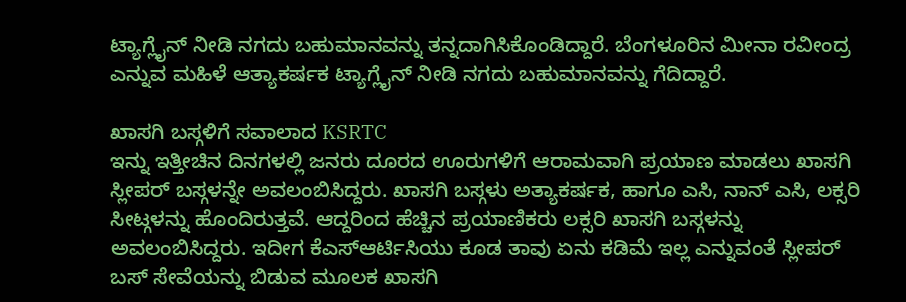ಟ್ಯಾಗ್ಲೈನ್ ನೀಡಿ ನಗದು ಬಹುಮಾನವನ್ನು ತನ್ನದಾಗಿಸಿಕೊಂಡಿದ್ದಾರೆ. ಬೆಂಗಳೂರಿನ ಮೀನಾ ರವೀಂದ್ರ ಎನ್ನುವ ಮಹಿಳೆ ಆತ್ಯಾಕರ್ಷಕ ಟ್ಯಾಗ್ಲೈನ್ ನೀಡಿ ನಗದು ಬಹುಮಾನವನ್ನು ಗೆದಿದ್ದಾರೆ.

ಖಾಸಗಿ ಬಸ್ಗಳಿಗೆ ಸವಾಲಾದ KSRTC
ಇನ್ನು ಇತ್ತೀಚಿನ ದಿನಗಳಲ್ಲಿ ಜನರು ದೂರದ ಊರುಗಳಿಗೆ ಆರಾಮವಾಗಿ ಪ್ರಯಾಣ ಮಾಡಲು ಖಾಸಗಿ ಸ್ಲೀಪರ್ ಬಸ್ಗಳನ್ನೇ ಅವಲಂಬಿಸಿದ್ದರು. ಖಾಸಗಿ ಬಸ್ಗಳು ಅತ್ಯಾಕರ್ಷಕ, ಹಾಗೂ ಎಸಿ, ನಾನ್ ಎಸಿ, ಲಕ್ಸರಿ ಸೀಟ್ಗಳನ್ನು ಹೊಂದಿರುತ್ತವೆ. ಆದ್ದರಿಂದ ಹೆಚ್ಚಿನ ಪ್ರಯಾಣಿಕರು ಲಕ್ಸರಿ ಖಾಸಗಿ ಬಸ್ಗಳನ್ನು ಅವಲಂಬಿಸಿದ್ದರು. ಇದೀಗ ಕೆಎಸ್ಆರ್ಟಿಸಿಯು ಕೂಡ ತಾವು ಏನು ಕಡಿಮೆ ಇಲ್ಲ ಎನ್ನುವಂತೆ ಸ್ಲೀಪರ್ ಬಸ್ ಸೇವೆಯನ್ನು ಬಿಡುವ ಮೂಲಕ ಖಾಸಗಿ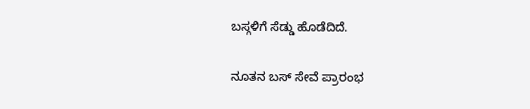ಬಸ್ಗಳಿಗೆ ಸೆಡ್ಡು ಹೊಡೆದಿದೆ.

ನೂತನ ಬಸ್ ಸೇವೆ ಪ್ರಾರಂಭ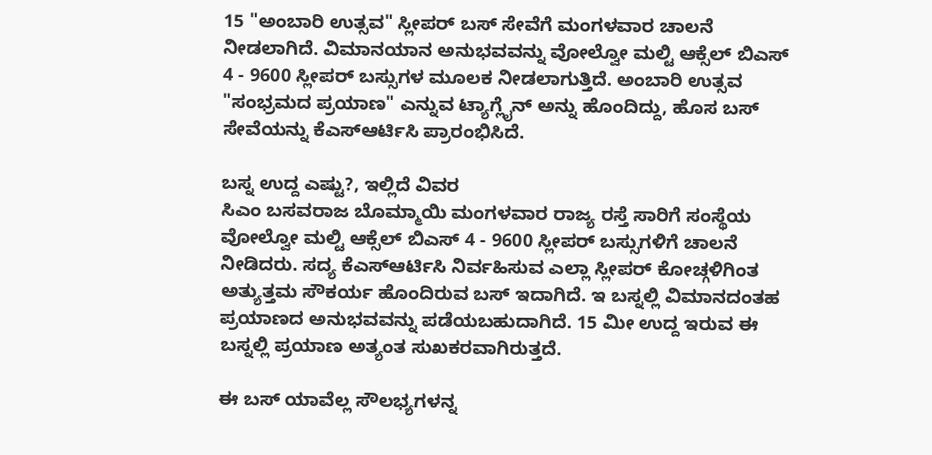15 "ಅಂಬಾರಿ ಉತ್ಸವ" ಸ್ಲೀಪರ್ ಬಸ್ ಸೇವೆಗೆ ಮಂಗಳವಾರ ಚಾಲನೆ ನೀಡಲಾಗಿದೆ. ವಿಮಾನಯಾನ ಅನುಭವವನ್ನು ವೋಲ್ವೋ ಮಲ್ಟಿ ಆಕ್ಸೆಲ್ ಬಿಎಸ್ 4 - 9600 ಸ್ಲೀಪರ್ ಬಸ್ಸುಗಳ ಮೂಲಕ ನೀಡಲಾಗುತ್ತಿದೆ. ಅಂಬಾರಿ ಉತ್ಸವ "ಸಂಭ್ರಮದ ಪ್ರಯಾಣ" ಎನ್ನುವ ಟ್ಯಾಗ್ಲೈನ್ ಅನ್ನು ಹೊಂದಿದ್ದು, ಹೊಸ ಬಸ್ ಸೇವೆಯನ್ನು ಕೆಎಸ್ಆರ್ಟಿಸಿ ಪ್ರಾರಂಭಿಸಿದೆ.

ಬಸ್ನ ಉದ್ದ ಎಷ್ಟು?, ಇಲ್ಲಿದೆ ವಿವರ
ಸಿಎಂ ಬಸವರಾಜ ಬೊಮ್ಮಾಯಿ ಮಂಗಳವಾರ ರಾಜ್ಯ ರಸ್ತೆ ಸಾರಿಗೆ ಸಂಸ್ಥೆಯ ವೋಲ್ವೋ ಮಲ್ಟಿ ಆಕ್ಸೆಲ್ ಬಿಎಸ್ 4 - 9600 ಸ್ಲೀಪರ್ ಬಸ್ಸುಗಳಿಗೆ ಚಾಲನೆ ನೀಡಿದರು. ಸದ್ಯ ಕೆಎಸ್ಆರ್ಟಿಸಿ ನಿರ್ವಹಿಸುವ ಎಲ್ಲಾ ಸ್ಲೀಪರ್ ಕೋಚ್ಗಳಿಗಿಂತ ಅತ್ಯುತ್ತಮ ಸೌಕರ್ಯ ಹೊಂದಿರುವ ಬಸ್ ಇದಾಗಿದೆ. ಇ ಬಸ್ನಲ್ಲಿ ವಿಮಾನದಂತಹ ಪ್ರಯಾಣದ ಅನುಭವವನ್ನು ಪಡೆಯಬಹುದಾಗಿದೆ. 15 ಮೀ ಉದ್ದ ಇರುವ ಈ ಬಸ್ನಲ್ಲಿ ಪ್ರಯಾಣ ಅತ್ಯಂತ ಸುಖಕರವಾಗಿರುತ್ತದೆ.

ಈ ಬಸ್ ಯಾವೆಲ್ಲ ಸೌಲಭ್ಯಗಳನ್ನ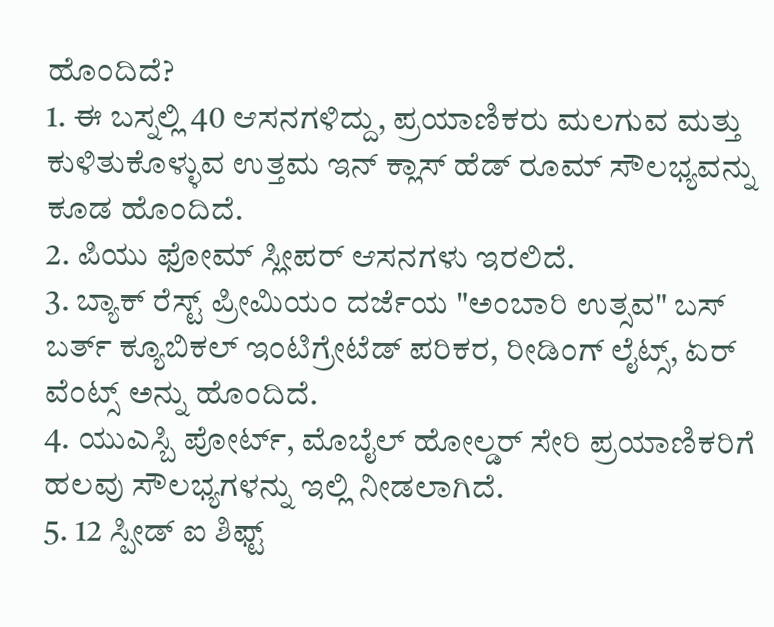ಹೊಂದಿದೆ?
1. ಈ ಬಸ್ನಲ್ಲಿ 40 ಆಸನಗಳಿದ್ದು, ಪ್ರಯಾಣಿಕರು ಮಲಗುವ ಮತ್ತು ಕುಳಿತುಕೊಳ್ಳುವ ಉತ್ತಮ ಇನ್ ಕ್ಲಾಸ್ ಹೆಡ್ ರೂಮ್ ಸೌಲಭ್ಯವನ್ನು ಕೂಡ ಹೊಂದಿದೆ.
2. ಪಿಯು ಫೋಮ್ ಸ್ಲೀಪರ್ ಆಸನಗಳು ಇರಲಿದೆ.
3. ಬ್ಯಾಕ್ ರೆಸ್ಟ್ ಪ್ರೀಮಿಯಂ ದರ್ಜೆಯ "ಅಂಬಾರಿ ಉತ್ಸವ" ಬಸ್
ಬರ್ತ್ ಕ್ಯೂಬಿಕಲ್ ಇಂಟಿಗ್ರೇಟೆಡ್ ಪರಿಕರ, ರೀಡಿಂಗ್ ಲೈಟ್ಸ್, ಏರ್ ವೆಂಟ್ಸ್ ಅನ್ನು ಹೊಂದಿದೆ.
4. ಯುಎಸ್ಬಿ ಪೋರ್ಟ್, ಮೊಬೈಲ್ ಹೋಲ್ಡರ್ ಸೇರಿ ಪ್ರಯಾಣಿಕರಿಗೆ ಹಲವು ಸೌಲಭ್ಯಗಳನ್ನು ಇಲ್ಲಿ ನೀಡಲಾಗಿದೆ.
5. 12 ಸ್ಪೀಡ್ ಐ ಶಿಫ್ಟ್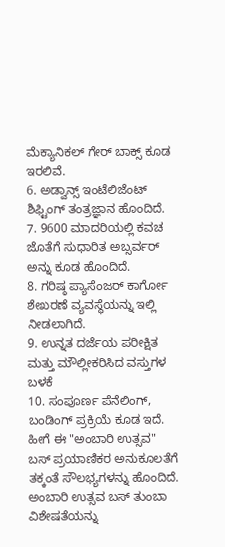ಮೆಕ್ಯಾನಿಕಲ್ ಗೇರ್ ಬಾಕ್ಸ್ ಕೂಡ ಇರಲಿವೆ.
6. ಅಡ್ವಾನ್ಸ್ ಇಂಟೆಲಿಜೆಂಟ್ ಶಿಫ್ಟಿಂಗ್ ತಂತ್ರಜ್ಞಾನ ಹೊಂದಿದೆ.
7. 9600 ಮಾದರಿಯಲ್ಲಿ ಕವಚ ಜೊತೆಗೆ ಸುಧಾರಿತ ಅಬ್ಸರ್ವರ್ ಅನ್ನು ಕೂಡ ಹೊಂದಿದೆ.
8. ಗರಿಷ್ಠ ಪ್ಯಾಸೆಂಜರ್ ಕಾರ್ಗೋ ಶೇಖರಣೆ ವ್ಯವಸ್ಥೆಯನ್ನು ಇಲ್ಲಿ ನೀಡಲಾಗಿದೆ.
9. ಉನ್ನತ ದರ್ಜೆಯ ಪರೀಕ್ಷಿತ ಮತ್ತು ಮೌಲ್ಲೀಕರಿಸಿದ ವಸ್ತುಗಳ ಬಳಕೆ
10. ಸಂಪೂರ್ಣ ಪೆನೆಲಿಂಗ್, ಬಂಡಿಂಗ್ ಪ್ರಕ್ರಿಯೆ ಕೂಡ ಇದೆ. ಹೀಗೆ ಈ "ಅಂಬಾರಿ ಉತ್ಸವ" ಬಸ್ ಪ್ರಯಾಣಿಕರ ಅನುಕೂಲತೆಗೆ ತಕ್ಕಂತೆ ಸೌಲಭ್ಯಗಳನ್ನು ಹೊಂದಿದೆ.
ಅಂಬಾರಿ ಉತ್ಸವ ಬಸ್ ತುಂಬಾ ವಿಶೇಷತೆಯನ್ನು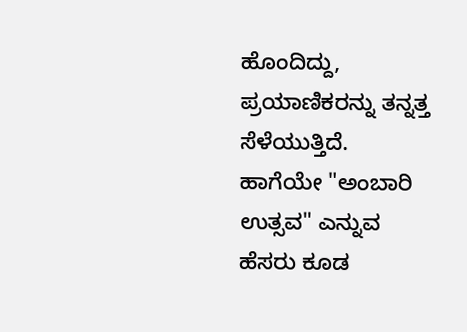ಹೊಂದಿದ್ದು, ಪ್ರಯಾಣಿಕರನ್ನು ತನ್ನತ್ತ ಸೆಳೆಯುತ್ತಿದೆ. ಹಾಗೆಯೇ "ಅಂಬಾರಿ ಉತ್ಸವ" ಎನ್ನುವ ಹೆಸರು ಕೂಡ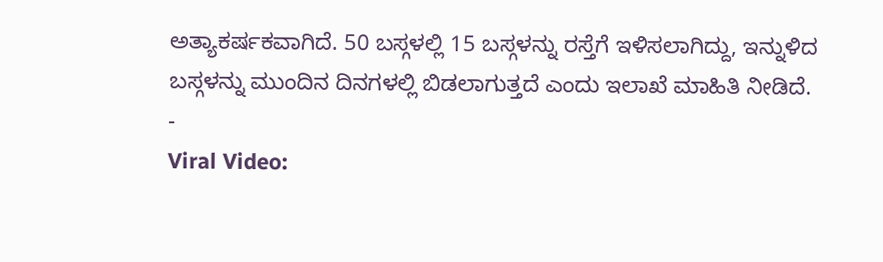ಅತ್ಯಾಕರ್ಷಕವಾಗಿದೆ. 50 ಬಸ್ಗಳಲ್ಲಿ 15 ಬಸ್ಗಳನ್ನು ರಸ್ತೆಗೆ ಇಳಿಸಲಾಗಿದ್ದು, ಇನ್ನುಳಿದ ಬಸ್ಗಳನ್ನು ಮುಂದಿನ ದಿನಗಳಲ್ಲಿ ಬಿಡಲಾಗುತ್ತದೆ ಎಂದು ಇಲಾಖೆ ಮಾಹಿತಿ ನೀಡಿದೆ.
-
Viral Video: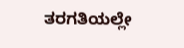ತರಗತಿಯಲ್ಲೇ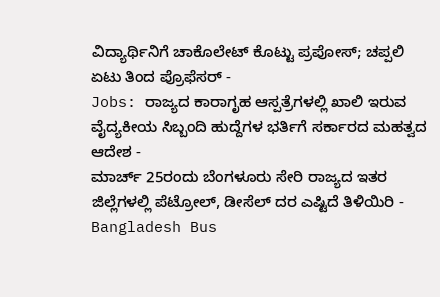ವಿದ್ಯಾರ್ಥಿನಿಗೆ ಚಾಕೊಲೇಟ್ ಕೊಟ್ಟು ಪ್ರಪೋಸ್; ಚಪ್ಪಲಿ ಏಟು ತಿಂದ ಪ್ರೊಫೆಸರ್ -
Jobs: ರಾಜ್ಯದ ಕಾರಾಗೃಹ ಆಸ್ಪತ್ರೆಗಳಲ್ಲಿ ಖಾಲಿ ಇರುವ ವೈದ್ಯಕೀಯ ಸಿಬ್ಬಂದಿ ಹುದ್ದೆಗಳ ಭರ್ತಿಗೆ ಸರ್ಕಾರದ ಮಹತ್ವದ ಆದೇಶ -
ಮಾರ್ಚ್ 25ರಂದು ಬೆಂಗಳೂರು ಸೇರಿ ರಾಜ್ಯದ ಇತರ ಜಿಲ್ಲೆಗಳಲ್ಲಿ ಪೆಟ್ರೋಲ್, ಡೀಸೆಲ್ ದರ ಎಷ್ಟಿದೆ ತಿಳಿಯಿರಿ -
Bangladesh Bus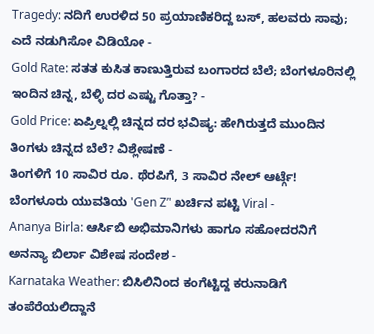Tragedy: ನದಿಗೆ ಉರಳಿದ 50 ಪ್ರಯಾಣಿಕರಿದ್ದ ಬಸ್, ಹಲವರು ಸಾವು; ಎದೆ ನಡುಗಿಸೋ ವಿಡಿಯೋ -
Gold Rate: ಸತತ ಕುಸಿತ ಕಾಣುತ್ತಿರುವ ಬಂಗಾರದ ಬೆಲೆ; ಬೆಂಗಳೂರಿನಲ್ಲಿ ಇಂದಿನ ಚಿನ್ನ, ಬೆಳ್ಳಿ ದರ ಎಷ್ಟು ಗೊತ್ತಾ? -
Gold Price: ಏಪ್ರಿಲ್ನಲ್ಲಿ ಚಿನ್ನದ ದರ ಭವಿಷ್ಯ: ಹೇಗಿರುತ್ತದೆ ಮುಂದಿನ ತಿಂಗಳು ಚಿನ್ನದ ಬೆಲೆ? ವಿಶ್ಲೇಷಣೆ -
ತಿಂಗಳಿಗೆ 10 ಸಾವಿರ ರೂ. ಥೆರಪಿಗೆ, 3 ಸಾವಿರ ನೇಲ್ ಆರ್ಟ್ಗೆ! ಬೆಂಗಳೂರು ಯುವತಿಯ 'Gen Z’' ಖರ್ಚಿನ ಪಟ್ಟಿ Viral -
Ananya Birla: ಆರ್ಸಿಬಿ ಅಭಿಮಾನಿಗಳು ಹಾಗೂ ಸಹೋದರನಿಗೆ ಅನನ್ಯಾ ಬಿರ್ಲಾ ವಿಶೇಷ ಸಂದೇಶ -
Karnataka Weather: ಬಿಸಿಲಿನಿಂದ ಕಂಗೆಟ್ಟಿದ್ದ ಕರುನಾಡಿಗೆ ತಂಪೆರೆಯಲಿದ್ದಾನೆ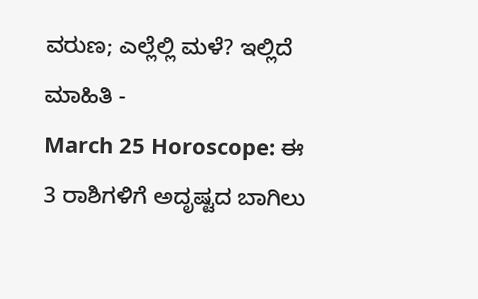ವರುಣ; ಎಲ್ಲೆಲ್ಲಿ ಮಳೆ? ಇಲ್ಲಿದೆ ಮಾಹಿತಿ -
March 25 Horoscope: ಈ 3 ರಾಶಿಗಳಿಗೆ ಅದೃಷ್ಟದ ಬಾಗಿಲು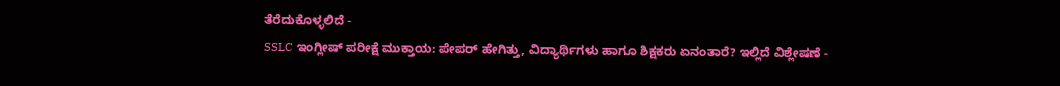ತೆರೆದುಕೊಳ್ಳಲಿದೆ -
SSLC ಇಂಗ್ಲೀಷ್ ಪರೀಕ್ಷೆ ಮುಕ್ತಾಯ: ಪೇಪರ್ ಹೇಗಿತ್ತು, ವಿದ್ಯಾರ್ಥಿಗಳು ಹಾಗೂ ಶಿಕ್ಷಕರು ಏನಂತಾರೆ? ಇಲ್ಲಿದೆ ವಿಶ್ಲೇಷಣೆ -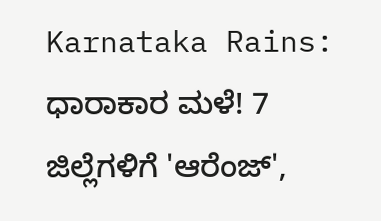Karnataka Rains: ಧಾರಾಕಾರ ಮಳೆ! 7 ಜಿಲ್ಲೆಗಳಿಗೆ 'ಆರೆಂಜ್',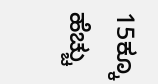15ಕ್ಕೂ ಹೆಚ್ಚು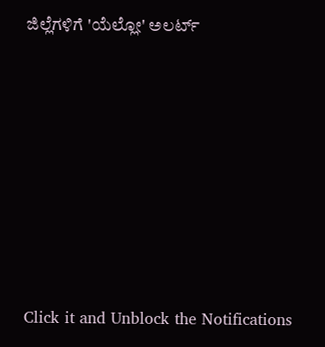ಜಿಲ್ಲೆಗಳಿಗೆ 'ಯೆಲ್ಲೋ' ಅಲರ್ಟ್












Click it and Unblock the Notifications